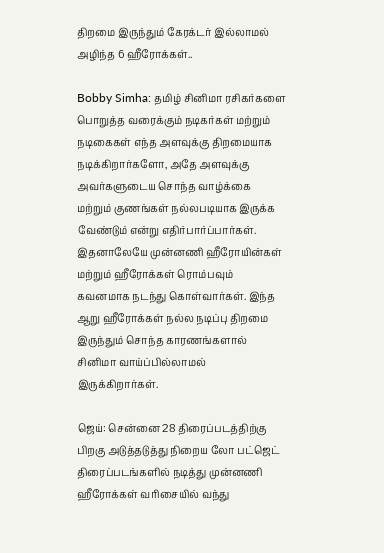திறமை இருந்தும் கேரக்டர் இல்லாமல் அழிந்த 6 ஹீரோக்கள்..

Bobby Simha: தமிழ் சினிமா ரசிகர்களை பொறுத்த வரைக்கும் நடிகர்கள் மற்றும் நடிகைகள் எந்த அளவுக்கு திறமையாக நடிக்கிறார்களோ, அதே அளவுக்கு அவர்களுடைய சொந்த வாழ்க்கை மற்றும் குணங்கள் நல்லபடியாக இருக்க வேண்டும் என்று எதிர்பார்ப்பார்கள். இதனாலேயே முன்னணி ஹீரோயின்கள் மற்றும் ஹீரோக்கள் ரொம்பவும் கவனமாக நடந்து கொள்வார்கள். இந்த ஆறு ஹீரோக்கள் நல்ல நடிப்பு திறமை இருந்தும் சொந்த காரணங்களால் சினிமா வாய்ப்பில்லாமல் இருக்கிறார்கள்.

ஜெய்: சென்னை 28 திரைப்படத்திற்கு பிறகு அடுத்தடுத்து நிறைய லோ பட்ஜெட் திரைப்படங்களில் நடித்து முன்னணி ஹீரோக்கள் வரிசையில் வந்து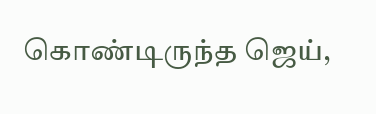கொண்டிருந்த ஜெய்,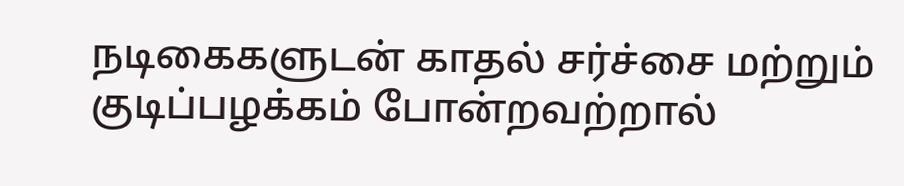நடிகைகளுடன் காதல் சர்ச்சை மற்றும் குடிப்பழக்கம் போன்றவற்றால்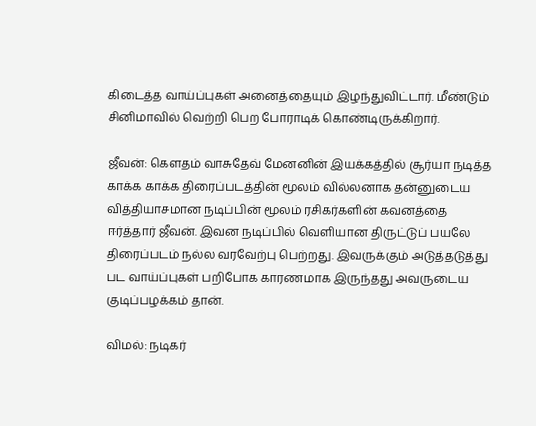கிடைத்த வாய்ப்புகள் அனைத்தையும் இழந்துவிட்டார். மீண்டும் சினிமாவில் வெற்றி பெற போராடிக் கொண்டிருக்கிறார்.

ஜீவன்: கௌதம் வாசுதேவ் மேனனின் இயக்கத்தில் சூர்யா நடித்த காக்க காக்க திரைப்படத்தின் மூலம் வில்லனாக தன்னுடைய வித்தியாசமான நடிப்பின் மூலம் ரசிகர்களின் கவனத்தை ஈர்த்தார் ஜீவன். இவன நடிப்பில் வெளியான திருட்டுப் பயலே திரைப்படம் நல்ல வரவேற்பு பெற்றது. இவருக்கும் அடுத்தடுத்து பட வாய்ப்புகள் பறிபோக காரணமாக இருந்தது அவருடைய குடிப்பழக்கம் தான்.

விமல்: நடிகர்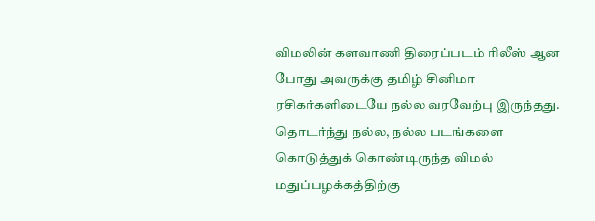விமலின் களவாணி திரைப்படம் ரிலீஸ் ஆன போது அவருக்கு தமிழ் சினிமா ரசிகர்களிடையே நல்ல வரவேற்பு இருந்தது. தொடர்ந்து நல்ல, நல்ல படங்களை கொடுத்துக் கொண்டிருந்த விமல் மதுப்பழக்கத்திற்கு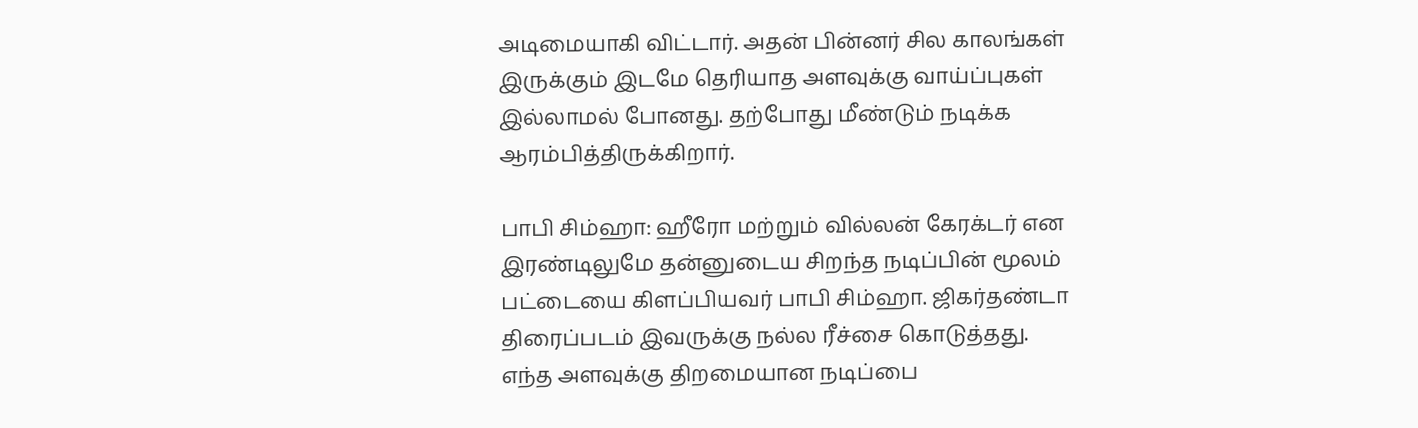அடிமையாகி விட்டார். அதன் பின்னர் சில காலங்கள் இருக்கும் இடமே தெரியாத அளவுக்கு வாய்ப்புகள் இல்லாமல் போனது. தற்போது மீண்டும் நடிக்க ஆரம்பித்திருக்கிறார்.

பாபி சிம்ஹா: ஹீரோ மற்றும் வில்லன் கேரக்டர் என இரண்டிலுமே தன்னுடைய சிறந்த நடிப்பின் மூலம் பட்டையை கிளப்பியவர் பாபி சிம்ஹா. ஜிகர்தண்டா திரைப்படம் இவருக்கு நல்ல ரீச்சை கொடுத்தது. எந்த அளவுக்கு திறமையான நடிப்பை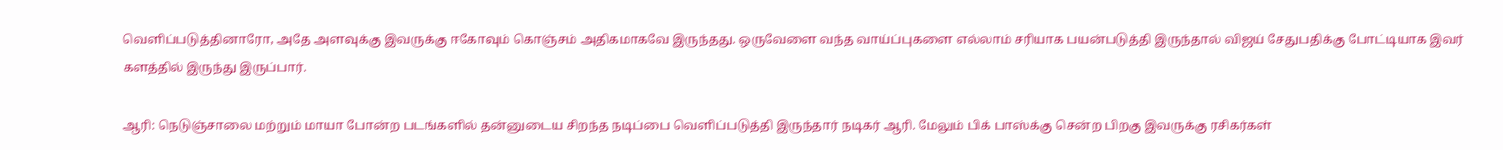வெளிப்படுத்தினாரோ, அதே அளவுக்கு இவருக்கு ஈகோவும் கொஞ்சம் அதிகமாகவே இருந்தது. ஒருவேளை வந்த வாய்ப்புகளை எல்லாம் சரியாக பயன்படுத்தி இருந்தால் விஜய் சேதுபதிக்கு போட்டியாக இவர் களத்தில் இருந்து இருப்பார்.

ஆரி: நெடுஞ்சாலை மற்றும் மாயா போன்ற படங்களில் தன்னுடைய சிறந்த நடிப்பை வெளிப்படுத்தி இருந்தார் நடிகர் ஆரி. மேலும் பிக் பாஸ்க்கு சென்ற பிறகு இவருக்கு ரசிகர்கள்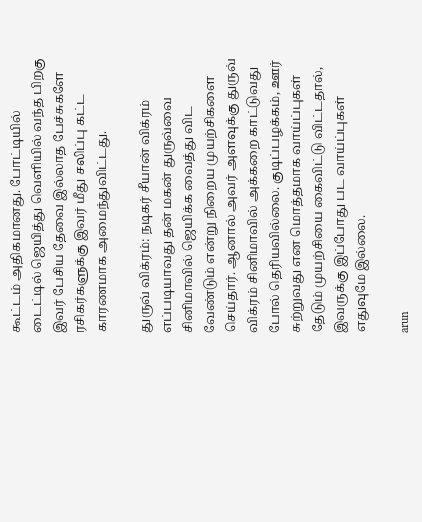கூட்டம் அதிகமானது. போட்டியில் டைட்டில் ஜெயித்து வெளியில் வந்த பிறகு இவர் பேசிய தேவை இல்லாத பேச்சுகளே ரசிகர்களுக்கு இவர் மீது சலிப்பு கட்ட காரணமாக அமைந்துவிட்டது.

துருவ் விக்ரம்: நடிகர் சீயான் விக்ரம் எப்படியாவது தன் மகன் துருவ்வை சினிமாவில் ஜெயிக்க வைத்து விட வேண்டும் என்று நிறைய முயற்சிகளை செய்தார். ஆனால் அவர் அளவுக்கு துருவ் விக்ரம் சினிமாவில் அக்கறை காட்டுவது போல் தெரியவில்லை. குடிப்பழக்கம், ஊர் சுற்றுவது என மொத்தமாக வாய்ப்புகள் தேடும் முயற்சியை கைவிட்டு விட்டதால், இவருக்கு இப்போது பட வாய்ப்புகள் எதுவுமே இல்லை.

arun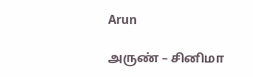Arun

அருண் – சினிமா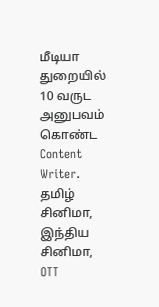மீடியா துறையில் 10 வருட அனுபவம் கொண்ட Content Writer. தமிழ் சினிமா, இந்திய சினிமா, OTT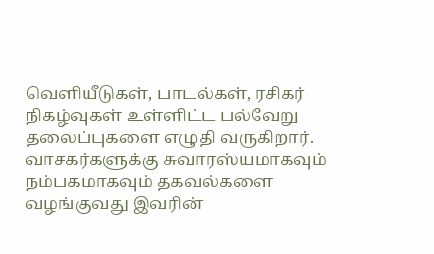வெளியீடுகள், பாடல்கள், ரசிகர் நிகழ்வுகள் உள்ளிட்ட பல்வேறு தலைப்புகளை எழுதி வருகிறார். வாசகர்களுக்கு சுவாரஸ்யமாகவும் நம்பகமாகவும் தகவல்களை வழங்குவது இவரின்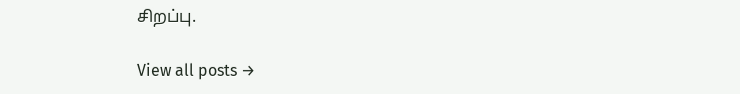சிறப்பு.

View all posts →